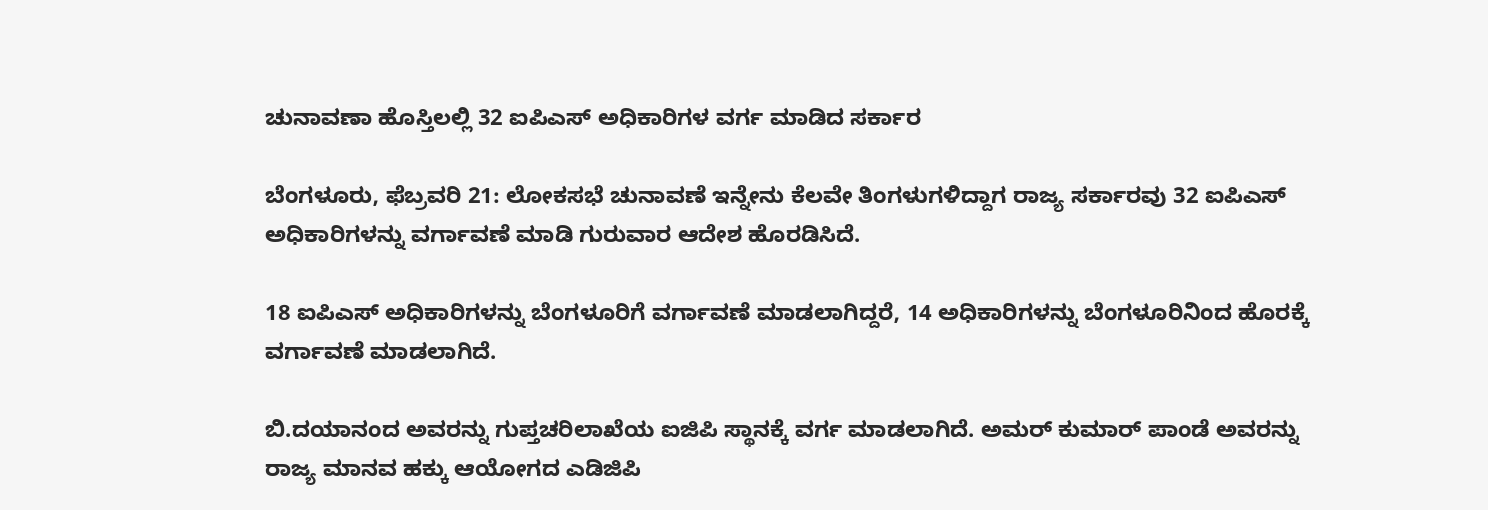ಚುನಾವಣಾ ಹೊಸ್ತಿಲಲ್ಲಿ 32 ಐಪಿಎಸ್ ಅಧಿಕಾರಿಗಳ ವರ್ಗ ಮಾಡಿದ ಸರ್ಕಾರ

ಬೆಂಗಳೂರು, ಫೆಬ್ರವರಿ 21: ಲೋಕಸಭೆ ಚುನಾವಣೆ ಇನ್ನೇನು ಕೆಲವೇ ತಿಂಗಳುಗಳಿದ್ದಾಗ ರಾಜ್ಯ ಸರ್ಕಾರವು 32 ಐಪಿಎಸ್ ಅಧಿಕಾರಿಗಳನ್ನು ವರ್ಗಾವಣೆ ಮಾಡಿ ಗುರುವಾರ ಆದೇಶ ಹೊರಡಿಸಿದೆ.

18 ಐಪಿಎಸ್ ಅಧಿಕಾರಿಗಳನ್ನು ಬೆಂಗಳೂರಿಗೆ ವರ್ಗಾವಣೆ ಮಾಡಲಾಗಿದ್ದರೆ, 14 ಅಧಿಕಾರಿಗಳನ್ನು ಬೆಂಗಳೂರಿನಿಂದ ಹೊರಕ್ಕೆ ವರ್ಗಾವಣೆ ಮಾಡಲಾಗಿದೆ.

ಬಿ.ದಯಾನಂದ ಅವರನ್ನು ಗುಪ್ತಚರಿಲಾಖೆಯ ಐಜಿಪಿ ಸ್ಥಾನಕ್ಕೆ ವರ್ಗ ಮಾಡಲಾಗಿದೆ. ಅಮರ್ ಕುಮಾರ್ ಪಾಂಡೆ ಅವರನ್ನು ರಾಜ್ಯ ಮಾನವ ಹಕ್ಕು ಆಯೋಗದ ಎಡಿಜಿಪಿ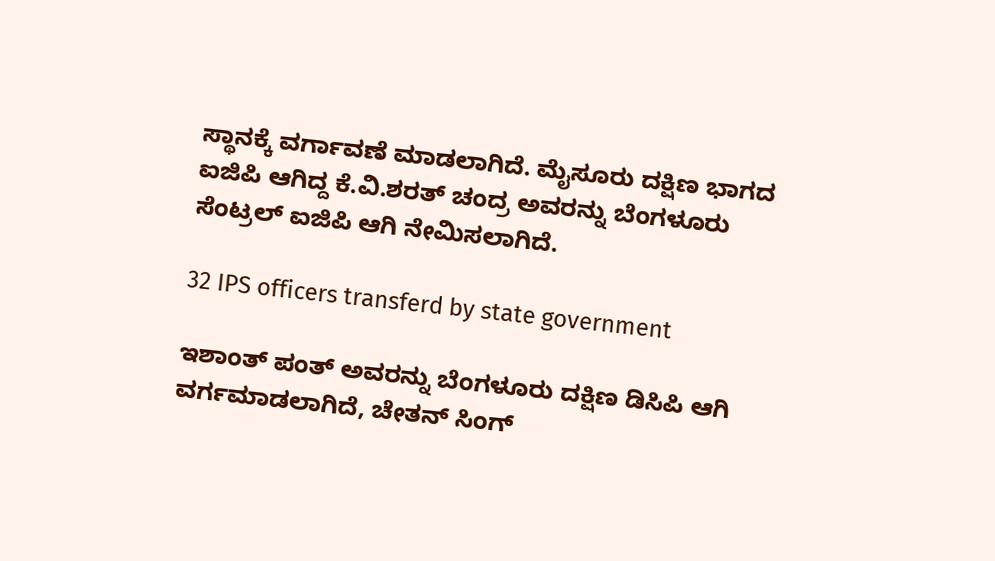ಸ್ಥಾನಕ್ಕೆ ವರ್ಗಾವಣೆ ಮಾಡಲಾಗಿದೆ. ಮೈಸೂರು ದಕ್ಷಿಣ ಭಾಗದ ಐಜಿಪಿ ಆಗಿದ್ದ ಕೆ.ವಿ.ಶರತ್ ಚಂದ್ರ ಅವರನ್ನು ಬೆಂಗಳೂರು ಸೆಂಟ್ರಲ್ ಐಜಿಪಿ ಆಗಿ ನೇಮಿಸಲಾಗಿದೆ.

32 IPS officers transferd by state government

ಇಶಾಂತ್ ಪಂತ್ ಅವರನ್ನು ಬೆಂಗಳೂರು ದಕ್ಷಿಣ ಡಿಸಿಪಿ ಆಗಿ ವರ್ಗಮಾಡಲಾಗಿದೆ, ಚೇತನ್ ಸಿಂಗ್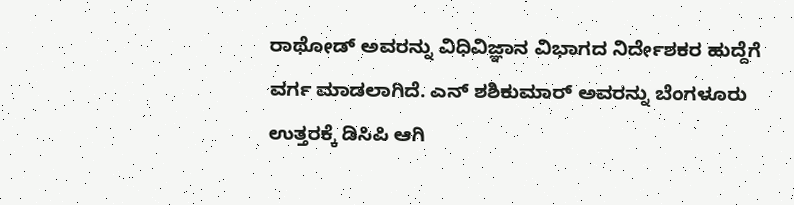ರಾಥೋಡ್ ಅವರನ್ನು ವಿಧಿವಿಜ್ಞಾನ ವಿಭಾಗದ ನಿರ್ದೇಶಕರ ಹುದ್ದೆಗೆ ವರ್ಗ ಮಾಡಲಾಗಿದೆ. ಎನ್ ಶಶಿಕುಮಾರ್ ಅವರನ್ನು ಬೆಂಗಳೂರು ಉತ್ತರಕ್ಕೆ ಡಿಸಿಪಿ ಆಗಿ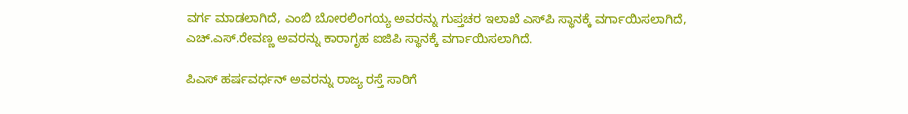ವರ್ಗ ಮಾಡಲಾಗಿದೆ, ಎಂಬಿ ಬೋರಲಿಂಗಯ್ಯ ಅವರನ್ನು ಗುಪ್ತಚರ ಇಲಾಖೆ ಎಸ್‌ಪಿ ಸ್ಥಾನಕ್ಕೆ ವರ್ಗಾಯಿಸಲಾಗಿದೆ, ಎಚ್‌.ಎಸ್.ರೇವಣ್ಣ ಅವರನ್ನು ಕಾರಾಗೃಹ ಐಜಿಪಿ ಸ್ಥಾನಕ್ಕೆ ವರ್ಗಾಯಿಸಲಾಗಿದೆ.

ಪಿಎಸ್‌ ಹರ್ಷವರ್ಧನ್ ಅವರನ್ನು ರಾಜ್ಯ ರಸ್ತೆ ಸಾರಿಗೆ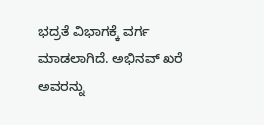ಭದ್ರತೆ ವಿಭಾಗಕ್ಕೆ ವರ್ಗ ಮಾಡಲಾಗಿದೆ. ಅಭಿನವ್ ಖರೆ ಅವರನ್ನು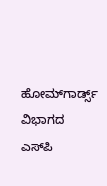ಹೋಮ್‌ಗಾರ್ಡ್ಸ್‌ ವಿಭಾಗದ ಎಸ್‌ಪಿ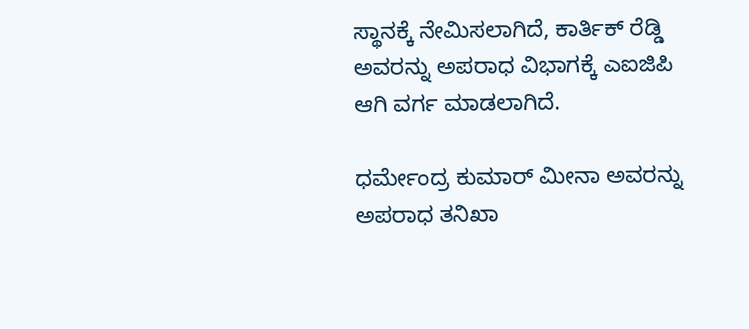ಸ್ಥಾನಕ್ಕೆ ನೇಮಿಸಲಾಗಿದೆ, ಕಾರ್ತಿಕ್ ರೆಡ್ಡಿ ಅವರನ್ನು ಅಪರಾಧ ವಿಭಾಗಕ್ಕೆ ಎಐಜಿಪಿ ಆಗಿ ವರ್ಗ ಮಾಡಲಾಗಿದೆ.

ಧರ್ಮೇಂದ್ರ ಕುಮಾರ್ ಮೀನಾ ಅವರನ್ನು ಅಪರಾಧ ತನಿಖಾ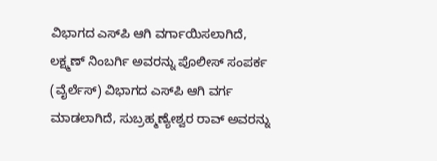ವಿಭಾಗದ ಎಸ್‌ಪಿ ಆಗಿ ವರ್ಗಾಯಿಸಲಾಗಿದೆ, ಲಕ್ಷ್ಮಣ್ ನಿಂಬರ್ಗಿ ಅವರನ್ನು ಪೊಲೀಸ್ ಸಂಪರ್ಕ (ವೈರ್ಲೆಸ್‌) ವಿಭಾಗದ ಎಸ್‌ಪಿ ಆಗಿ ವರ್ಗ ಮಾಡಲಾಗಿದೆ, ಸುಬ್ರಹ್ಮಣ್ಯೇಶ್ವರ ರಾವ್ ಅವರನ್ನು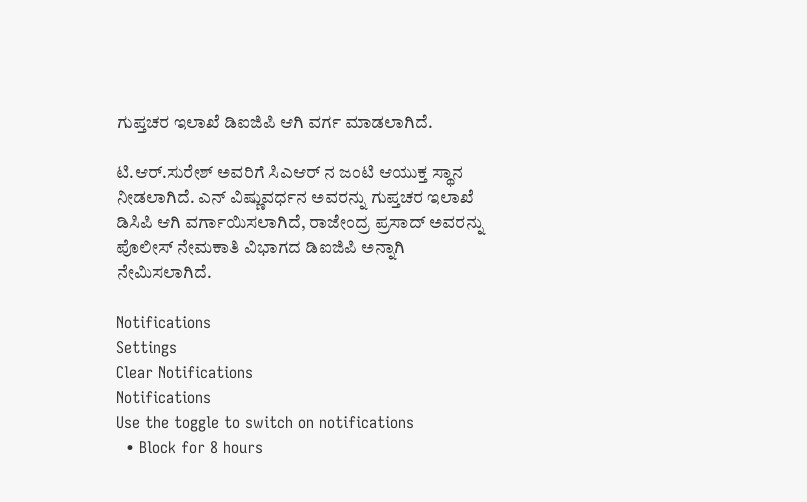ಗುಪ್ತಚರ ಇಲಾಖೆ ಡಿಐಜಿಪಿ ಆಗಿ ವರ್ಗ ಮಾಡಲಾಗಿದೆ.

ಟಿ.ಆರ್.ಸುರೇಶ್ ಅವರಿಗೆ ಸಿಎಆರ್‌ ನ ಜಂಟಿ ಆಯುಕ್ತ ಸ್ಥಾನ ನೀಡಲಾಗಿದೆ. ಎನ್ ವಿಷ್ಣುವರ್ಧನ ಅವರನ್ನು ಗುಪ್ತಚರ ಇಲಾಖೆ ಡಿಸಿಪಿ ಆಗಿ ವರ್ಗಾಯಿಸಲಾಗಿದೆ, ರಾಜೇಂದ್ರ ಪ್ರಸಾದ್ ಅವರನ್ನು ಪೊಲೀಸ್ ನೇಮಕಾತಿ ವಿಭಾಗದ ಡಿಐಜಿಪಿ ಅನ್ನಾಗಿ ನೇಮಿಸಲಾಗಿದೆ.

Notifications
Settings
Clear Notifications
Notifications
Use the toggle to switch on notifications
  • Block for 8 hours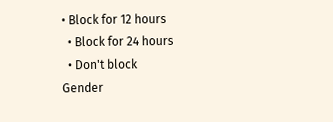• Block for 12 hours
  • Block for 24 hours
  • Don't block
Gender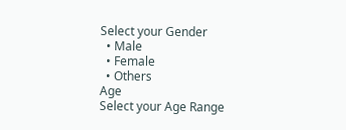Select your Gender
  • Male
  • Female
  • Others
Age
Select your Age Range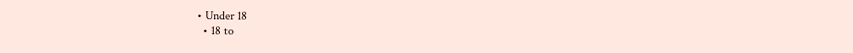• Under 18
  • 18 to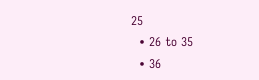25
  • 26 to 35
  • 36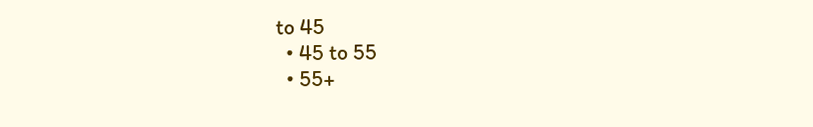to 45
  • 45 to 55
  • 55+